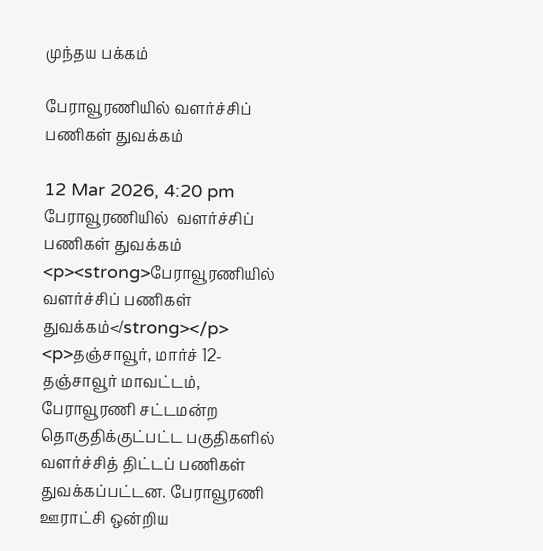முந்தய பக்கம்

பேராவூரணியில் வளர்ச்சிப் பணிகள் துவக்கம்

12 Mar 2026, 4:20 pm
பேராவூரணியில்  வளர்ச்சிப் பணிகள் துவக்கம்
<p><strong>பேராவூரணியில்  வளர்ச்சிப் பணிகள் துவக்கம்</strong></p> <p>தஞ்சாவூர், மார்ச் 12-  தஞ்சாவூர் மாவட்டம், பேராவூரணி சட்டமன்ற தொகுதிக்குட்பட்ட பகுதிகளில் வளர்ச்சித் திட்டப் பணிகள் துவக்கப்பட்டன. பேராவூரணி ஊராட்சி ஒன்றிய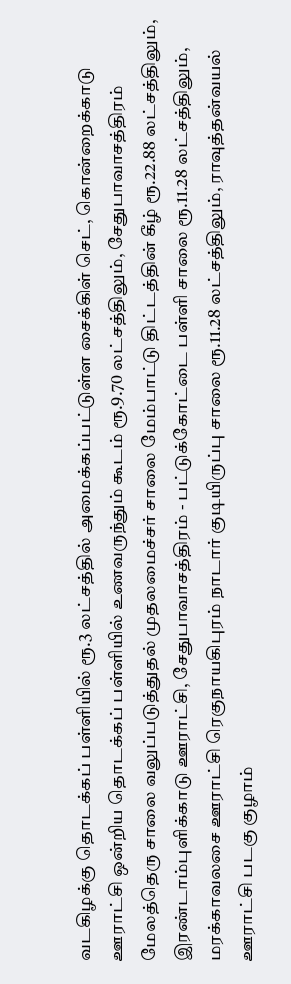வடகிழக்கு தொடக்கப் பள்ளியில் ரூ.3 லட்சத்தில் அமைக்கப்பட்டுள்ள சைக்கிள் செட், கொன்றைக்காடு ஊராட்சி ஒன்றிய தொடக்கப் பள்ளியில் உணவருந்தும் கூடம் ரூ.9.70 லட்சத்திலும், சேதுபாவாசத்திரம் மேலத்தெரு சாலை வலுப்படுத்துதல் முதலமைச்சர் சாலை மேம்பாட்டு திட்டத்தின் கீழ் ரூ.22.88 லட்சத்திலும், இரண்டாம்புளிக்காடு ஊராட்சி, சேதுபாவாசத்திரம் - பட்டுக்கோட்டை பள்ளி சாலை ரூ.11.28 லட்சத்திலும், மரக்காவலசை ஊராட்சி ரெகுநாயகிபுரம் நாடார் குடியிருப்பு சாலை ரூ.11.28 லட்சத்திலும், ராவுத்தன்வயல் ஊராட்சி படகு குழாம்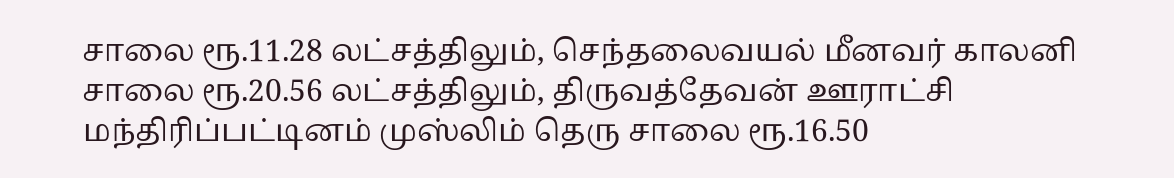சாலை ரூ.11.28 லட்சத்திலும், செந்தலைவயல் மீனவர் காலனி சாலை ரூ.20.56 லட்சத்திலும், திருவத்தேவன் ஊராட்சி மந்திரிப்பட்டினம் முஸ்லிம் தெரு சாலை ரூ.16.50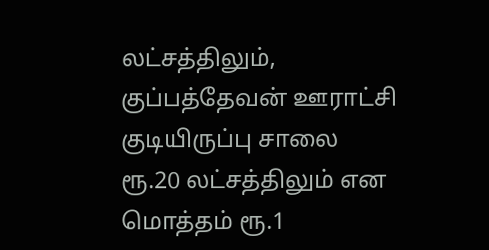லட்சத்திலும், குப்பத்தேவன் ஊராட்சி குடியிருப்பு சாலை ரூ.20 லட்சத்திலும் என மொத்தம் ரூ.1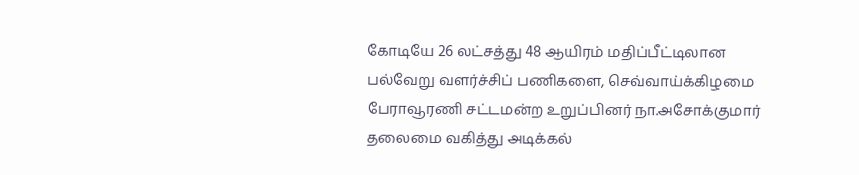கோடியே 26 லட்சத்து 48 ஆயிரம் மதிப்பீட்டிலான பல்வேறு வளர்ச்சிப் பணிகளை, செவ்வாய்க்கிழமை பேராவூரணி சட்டமன்ற உறுப்பினர் நா.அசோக்குமார் தலைமை வகித்து அடிக்கல்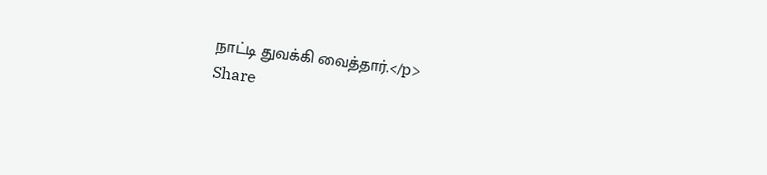நாட்டி துவக்கி வைத்தார்.</p>
Share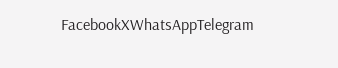FacebookXWhatsAppTelegram